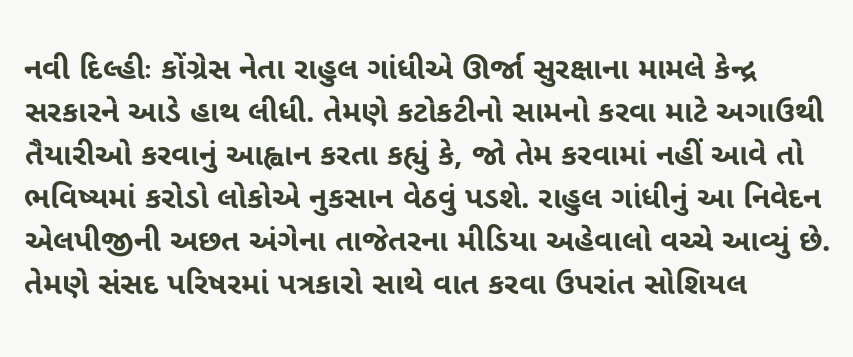નવી દિલ્હીઃ કોંગ્રેસ નેતા રાહુલ ગાંધીએ ઊર્જા સુરક્ષાના મામલે કેન્દ્ર સરકારને આડે હાથ લીધી. તેમણે કટોકટીનો સામનો કરવા માટે અગાઉથી તૈયારીઓ કરવાનું આહ્વાન કરતા કહ્યું કે, જો તેમ કરવામાં નહીં આવે તો ભવિષ્યમાં કરોડો લોકોએ નુકસાન વેઠવું પડશે. રાહુલ ગાંધીનું આ નિવેદન એલપીજીની અછત અંગેના તાજેતરના મીડિયા અહેવાલો વચ્ચે આવ્યું છે. તેમણે સંસદ પરિષરમાં પત્રકારો સાથે વાત કરવા ઉપરાંત સોશિયલ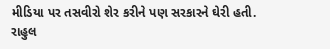મીડિયા પર તસવીરો શેર કરીને પણ સરકારને ઘેરી હતી.
રાહુલ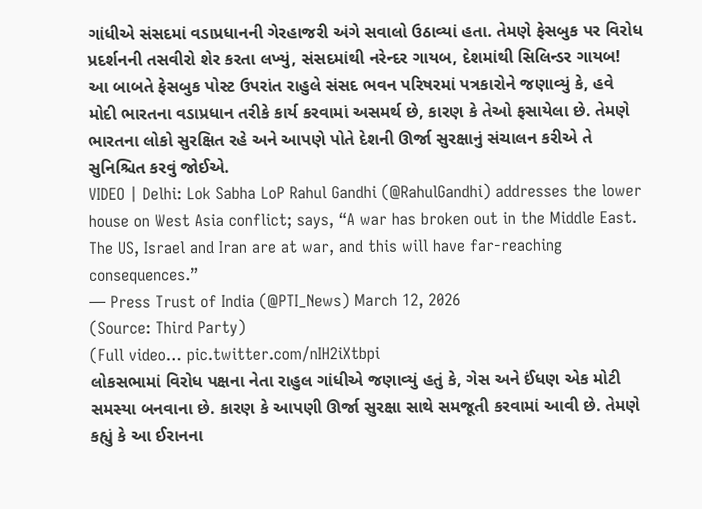ગાંધીએ સંસદમાં વડાપ્રધાનની ગેરહાજરી અંગે સવાલો ઉઠાવ્યાં હતા. તેમણે ફેસબુક પર વિરોધ પ્રદર્શનની તસવીરો શેર કરતા લખ્યું, સંસદમાંથી નરેન્દર ગાયબ, દેશમાંથી સિલિન્ડર ગાયબ!
આ બાબતે ફેસબુક પોસ્ટ ઉપરાંત રાહુલે સંસદ ભવન પરિષરમાં પત્રકારોને જણાવ્યું કે, હવે મોદી ભારતના વડાપ્રધાન તરીકે કાર્ય કરવામાં અસમર્થ છે, કારણ કે તેઓ ફસાયેલા છે. તેમણે ભારતના લોકો સુરક્ષિત રહે અને આપણે પોતે દેશની ઊર્જા સુરક્ષાનું સંચાલન કરીએ તે સુનિશ્ચિત કરવું જોઈએ.
VIDEO | Delhi: Lok Sabha LoP Rahul Gandhi (@RahulGandhi) addresses the lower house on West Asia conflict; says, “A war has broken out in the Middle East. The US, Israel and Iran are at war, and this will have far-reaching consequences.”
— Press Trust of India (@PTI_News) March 12, 2026
(Source: Third Party)
(Full video… pic.twitter.com/nIH2iXtbpi
લોકસભામાં વિરોધ પક્ષના નેતા રાહુલ ગાંધીએ જણાવ્યું હતું કે, ગેસ અને ઈંધણ એક મોટી સમસ્યા બનવાના છે. કારણ કે આપણી ઊર્જા સુરક્ષા સાથે સમજૂતી કરવામાં આવી છે. તેમણે કહ્યું કે આ ઈરાનના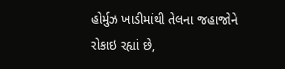હોર્મુઝ ખાડીમાંથી તેલના જહાજોને રોકાઇ રહ્યાં છે,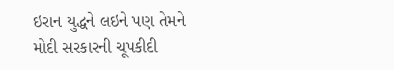ઇરાન યુદ્ધને લઇને પણ તેમને મોદી સરકારની ચૂપકીદી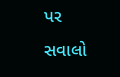પર સવાલો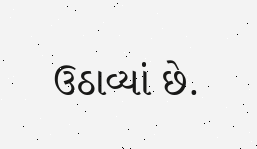ઉઠાવ્યાં છે.